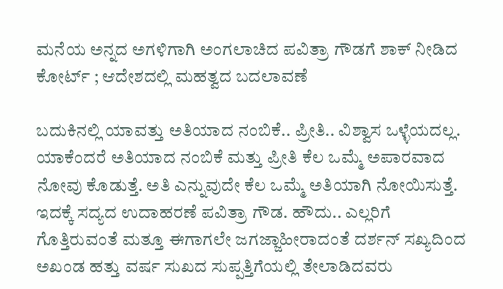ಮನೆಯ ಅನ್ನದ ಅಗಳಿಗಾಗಿ ಅಂಗಲಾಚಿದ ಪವಿತ್ರಾ ಗೌಡಗೆ ಶಾಕ್ ನೀಡಿದ ಕೋರ್ಟ್‌ ; ಆದೇಶದಲ್ಲಿ ಮಹತ್ವದ ಬದಲಾವಣೆ

ಬದುಕಿನಲ್ಲಿ ಯಾವತ್ತು ಅತಿಯಾದ ನಂಬಿಕೆ.. ಪ್ರೀತಿ.. ವಿಶ್ವಾಸ ಒಳ್ಳೆಯದಲ್ಲ. ಯಾಕೆಂದರೆ ಅತಿಯಾದ ನಂಬಿಕೆ ಮತ್ತು ಪ್ರೀತಿ ಕೆಲ ಒಮ್ಮೆ ಅಪಾರವಾದ ನೋವು ಕೊಡುತ್ತೆ. ಅತಿ ಎನ್ನುವುದೇ ಕೆಲ ಒಮ್ಮೆ ಅತಿಯಾಗಿ ನೋಯಿಸುತ್ತೆ. ಇದಕ್ಕೆ ಸದ್ಯದ ಉದಾಹರಣೆ ಪವಿತ್ರಾ ಗೌಡ. ಹೌದು.. ಎಲ್ಲರಿಗೆ ಗೊತ್ತಿರುವಂತೆ ಮತ್ತೂ ಈಗಾಗಲೇ ಜಗಜ್ಜಾಹೀರಾದಂತೆ ದರ್ಶನ್ ಸಖ್ಯದಿಂದ ಅಖಂಡ ಹತ್ತು ವರ್ಷ ಸುಖದ ಸುಪ್ಪತ್ತಿಗೆಯಲ್ಲಿ ತೇಲಾಡಿದವರು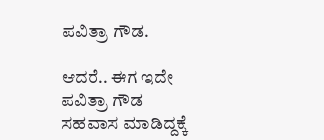ಪವಿತ್ರಾ ಗೌಡ.

ಆದರೆ.. ಈಗ ಇದೇ ಪವಿತ್ರಾ ಗೌಡ ಸಹವಾಸ ಮಾಡಿದ್ದಕ್ಕೆ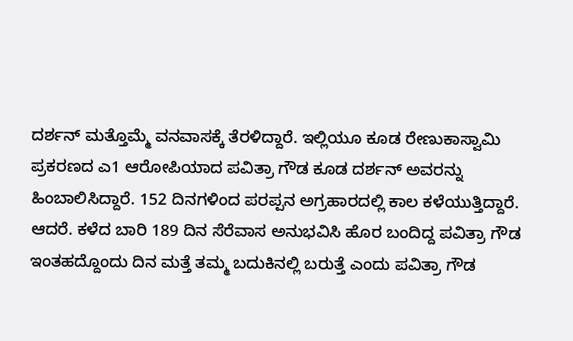ದರ್ಶನ್ ಮತ್ತೊಮ್ಮೆ ವನವಾಸಕ್ಕೆ ತೆರಳಿದ್ದಾರೆ. ಇಲ್ಲಿಯೂ ಕೂಡ ರೇಣುಕಾಸ್ವಾಮಿ ಪ್ರಕರಣದ ಎ1 ಆರೋಪಿಯಾದ ಪವಿತ್ರಾ ಗೌಡ ಕೂಡ ದರ್ಶನ್ ಅವರನ್ನು ಹಿಂಬಾಲಿಸಿದ್ದಾರೆ. 152 ದಿನಗಳಿಂದ ಪರಪ್ಪನ ಅಗ್ರಹಾರದಲ್ಲಿ ಕಾಲ ಕಳೆಯುತ್ತಿದ್ದಾರೆ. ಆದರೆ. ಕಳೆದ ಬಾರಿ 189 ದಿನ ಸೆರೆವಾಸ ಅನುಭವಿಸಿ ಹೊರ ಬಂದಿದ್ದ ಪವಿತ್ರಾ ಗೌಡ ಇಂತಹದ್ದೊಂದು ದಿನ ಮತ್ತೆ ತಮ್ಮ ಬದುಕಿನಲ್ಲಿ ಬರುತ್ತೆ ಎಂದು ಪವಿತ್ರಾ ಗೌಡ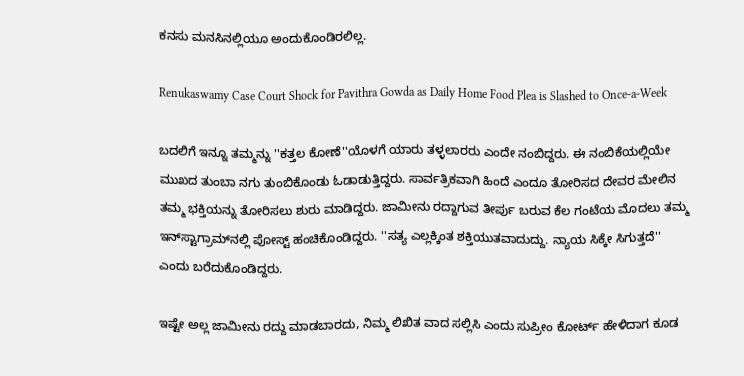ಕನಸು ಮನಸಿನಲ್ಲಿಯೂ ಅಂದುಕೊಂಡಿರಲಿಲ್ಲ.

Renukaswamy Case Court Shock for Pavithra Gowda as Daily Home Food Plea is Slashed to Once-a-Week

ಬದಲಿಗೆ ಇನ್ನೂ ತಮ್ಮನ್ನು ''ಕತ್ತಲ ಕೋಣೆ''ಯೊಳಗೆ ಯಾರು ತಳ್ಳಲಾರರು ಎಂದೇ ನಂಬಿದ್ದರು. ಈ ನಂಬಿಕೆಯಲ್ಲಿಯೇ ಮುಖದ ತುಂಬಾ ನಗು ತುಂಬಿಕೊಂಡು ಓಡಾಡುತ್ತಿದ್ದರು. ಸಾರ್ವತ್ರಿಕವಾಗಿ ಹಿಂದೆ ಎಂದೂ ತೋರಿಸದ ದೇವರ ಮೇಲಿನ ತಮ್ಮ ಭಕ್ತಿಯನ್ನು ತೋರಿಸಲು ಶುರು ಮಾಡಿದ್ದರು. ಜಾಮೀನು ರದ್ದಾಗುವ ತೀರ್ಪು ಬರುವ ಕೆಲ ಗಂಟೆಯ ಮೊದಲು ತಮ್ಮ ಇನ್‌ಸ್ಟಾಗ್ರಾಮ್‌ನಲ್ಲಿ ಪೋಸ್ಟ್ ಹಂಚಿಕೊಂಡಿದ್ದರು. ''ಸತ್ಯ ಎಲ್ಲಕ್ಕಿಂತ ಶಕ್ತಿಯುತವಾದುದ್ದು. ನ್ಯಾಯ ಸಿಕ್ಕೇ ಸಿಗುತ್ತದೆ'' ಎಂದು ಬರೆದುಕೊಂಡಿದ್ದರು.

ಇಷ್ಟೇ ಅಲ್ಲ ಜಾಮೀನು ರದ್ದು ಮಾಡಬಾರದು, ನಿಮ್ಮ ಲಿಖಿತ ವಾದ ಸಲ್ಲಿಸಿ ಎಂದು ಸುಪ್ರೀಂ ಕೋರ್ಟ್‌ ಹೇಳಿದಾಗ ಕೂಡ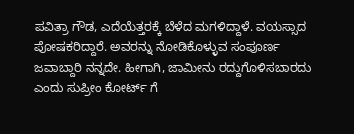ಪವಿತ್ರಾ ಗೌಡ, ಎದೆಯೆತ್ತರಕ್ಕೆ ಬೆಳೆದ ಮಗಳಿದ್ದಾಳೆ. ವಯಸ್ಸಾದ ಪೋಷಕರಿದ್ದಾರೆ. ಅವರನ್ನು ನೋಡಿಕೊಳ್ಳುವ ಸಂಪೂರ್ಣ ಜವಾಬ್ದಾರಿ ನನ್ನದೇ. ಹೀಗಾಗಿ, ಜಾಮೀನು ರದ್ದುಗೊಳಿಸಬಾರದು ಎಂದು ಸುಪ್ರೀಂ ಕೋರ್ಟ್‌ ಗೆ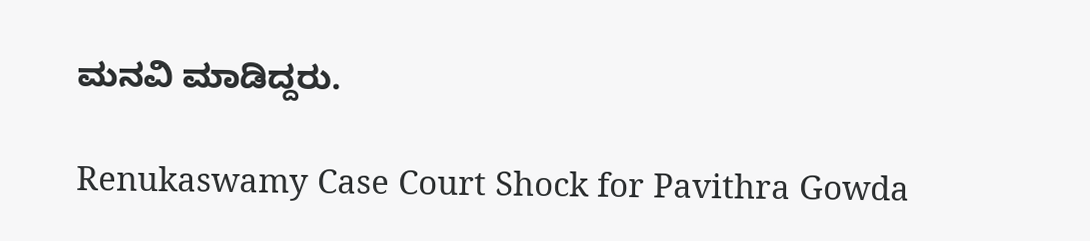ಮನವಿ ಮಾಡಿದ್ದರು.

Renukaswamy Case Court Shock for Pavithra Gowda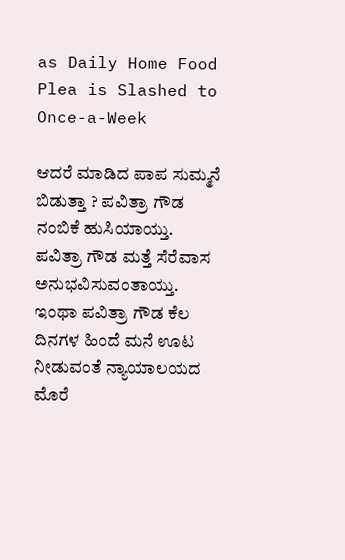as Daily Home Food Plea is Slashed to Once-a-Week

ಆದರೆ ಮಾಡಿದ ಪಾಪ ಸುಮ್ಮನೆ ಬಿಡುತ್ತಾ ? ಪವಿತ್ರಾ ಗೌಡ ನಂಬಿಕೆ ಹುಸಿಯಾಯ್ತು. ಪವಿತ್ರಾ ಗೌಡ ಮತ್ತೆ ಸೆರೆವಾಸ ಅನುಭವಿಸುವಂತಾಯ್ತು. ಇಂಥಾ ಪವಿತ್ರಾ ಗೌಡ ಕೆಲ ದಿನಗಳ ಹಿಂದೆ ಮನೆ ಊಟ ನೀಡುವಂತೆ ನ್ಯಾಯಾಲಯದ ಮೊರೆ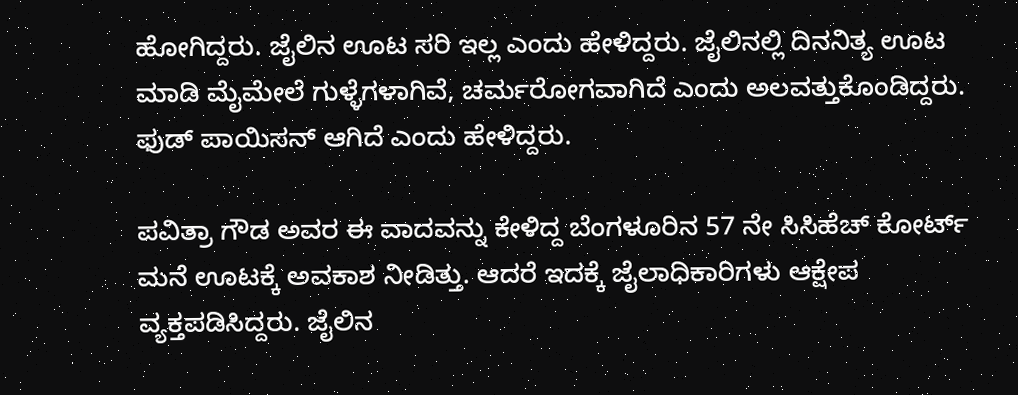ಹೋಗಿದ್ದರು. ಜೈಲಿನ ಊಟ ಸರಿ ಇಲ್ಲ ಎಂದು ಹೇಳಿದ್ದರು. ಜೈಲಿನಲ್ಲಿ ದಿನನಿತ್ಯ ಊಟ ಮಾಡಿ ಮೈಮೇಲೆ ಗುಳ್ಳೆಗಳಾಗಿವೆ, ಚರ್ಮರೋಗವಾಗಿದೆ ಎಂದು ಅಲವತ್ತುಕೊಂಡಿದ್ದರು. ಫುಡ್ ಪಾಯಿಸನ್ ಆಗಿದೆ ಎಂದು ಹೇಳಿದ್ದರು.

ಪವಿತ್ರಾ ಗೌಡ ಅವರ ಈ ವಾದವನ್ನು ಕೇಳಿದ್ದ ಬೆಂಗಳೂರಿನ 57 ನೇ ಸಿಸಿಹೆಚ್ ಕೋರ್ಟ್ ಮನೆ ಊಟಕ್ಕೆ ಅವಕಾಶ ನೀಡಿತ್ತು. ಆದರೆ ಇದಕ್ಕೆ ಜೈಲಾಧಿಕಾರಿಗಳು ಆಕ್ಷೇಪ ವ್ಯಕ್ತಪಡಿಸಿದ್ದರು. ಜೈಲಿನ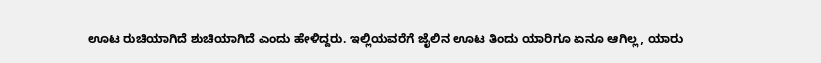ಊಟ ರುಚಿಯಾಗಿದೆ ಶುಚಿಯಾಗಿದೆ ಎಂದು ಹೇಳಿದ್ದರು. ಇಲ್ಲಿಯವರೆಗೆ ಜೈಲಿನ ಊಟ ತಿಂದು ಯಾರಿಗೂ ಏನೂ ಆಗಿಲ್ಲ, ಯಾರು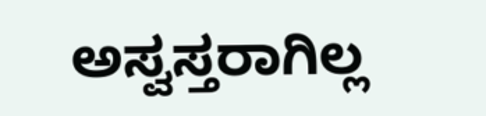ಅಸ್ವಸ್ತರಾಗಿಲ್ಲ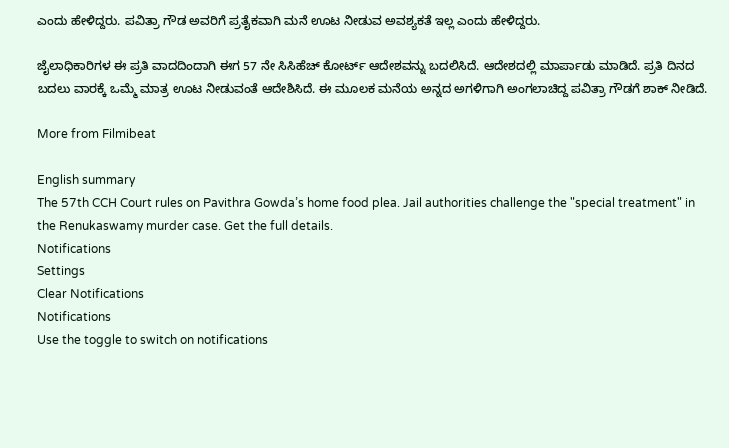ಎಂದು ಹೇಳಿದ್ದರು. ಪವಿತ್ರಾ ಗೌಡ ಅವರಿಗೆ ಪ್ರತೈಕವಾಗಿ ಮನೆ ಊಟ ನೀಡುವ ಅವಶ್ಯಕತೆ ಇಲ್ಲ ಎಂದು ಹೇಳಿದ್ದರು.

ಜೈಲಾಧಿಕಾರಿಗಳ ಈ ಪ್ರತಿ ವಾದದಿಂದಾಗಿ ಈಗ 57 ನೇ ಸಿಸಿಹೆಚ್ ಕೋರ್ಟ್ ಆದೇಶವನ್ನು ಬದಲಿಸಿದೆ. ಆದೇಶದಲ್ಲಿ ಮಾರ್ಪಾಡು ಮಾಡಿದೆ. ಪ್ರತಿ ದಿನದ ಬದಲು ವಾರಕ್ಕೆ ಒಮ್ಮೆ ಮಾತ್ರ ಊಟ ನೀಡುವಂತೆ ಆದೇಶಿಸಿದೆ. ಈ ಮೂಲಕ ಮನೆಯ ಅನ್ನದ ಅಗಳಿಗಾಗಿ ಅಂಗಲಾಚಿದ್ದ ಪವಿತ್ರಾ ಗೌಡಗೆ ಶಾಕ್ ನೀಡಿದೆ.

More from Filmibeat

English summary
The 57th CCH Court rules on Pavithra Gowda’s home food plea. Jail authorities challenge the "special treatment" in the Renukaswamy murder case. Get the full details.
Notifications
Settings
Clear Notifications
Notifications
Use the toggle to switch on notifications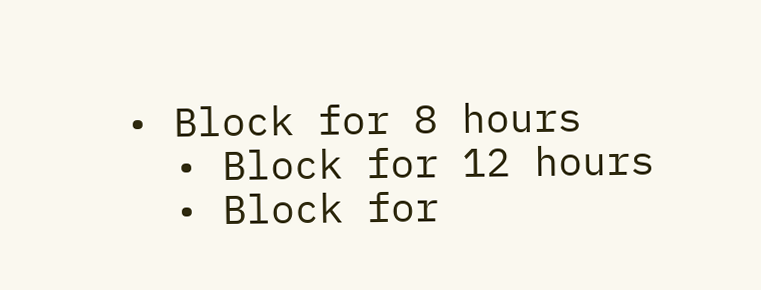• Block for 8 hours
  • Block for 12 hours
  • Block for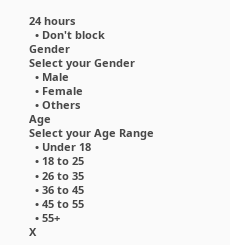24 hours
  • Don't block
Gender
Select your Gender
  • Male
  • Female
  • Others
Age
Select your Age Range
  • Under 18
  • 18 to 25
  • 26 to 35
  • 36 to 45
  • 45 to 55
  • 55+
X